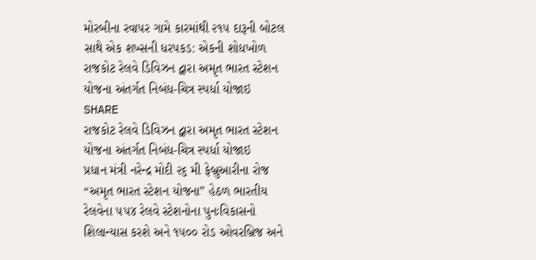મોરબીના રવાપર ગામે કારમાંથી ૨૧૫ દારૂની બોટલ સાથે એક શખ્સની ધરપકડ: એકની શોધખોળ
રાજકોટ રેલવે ડિવિઝન દ્વારા અમૃત ભારત સ્ટેશન યોજના અંતર્ગત નિબંધ-ચિત્ર સ્પર્ધા યોજાઇ
SHARE
રાજકોટ રેલવે ડિવિઝન દ્વારા અમૃત ભારત સ્ટેશન યોજના અંતર્ગત નિબંધ-ચિત્ર સ્પર્ધા યોજાઇ
પ્રધાન મંત્રી નરેન્દ્ર મોદી ૨૬ મી ફેબ્રુઆરીના રોજ “અમૃત ભારત સ્ટેશન યોજના” હેઠળ ભારતીય રેલવેના ૫૫૪ રેલવે સ્ટેશનોના પુનઃવિકાસનો શિલાન્યાસ કરશે અને ૧૫૦૦ રોડ ઓવરબ્રિજ અને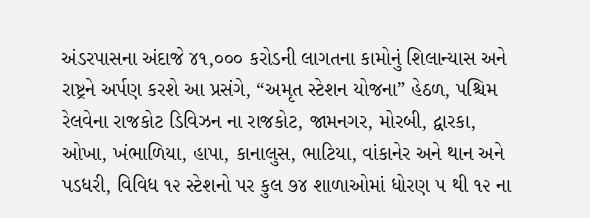અંડરપાસના અંદાજે ૪૧,૦૦૦ કરોડની લાગતના કામોનું શિલાન્યાસ અને રાષ્ટ્રને અર્પણ કરશે આ પ્રસંગે, “અમૃત સ્ટેશન યોજના” હેઠળ, પશ્ચિમ રેલવેના રાજકોટ ડિવિઝન ના રાજકોટ, જામનગર, મોરબી, દ્વારકા, ઓખા, ખંભાળિયા, હાપા, કાનાલુસ, ભાટિયા, વાંકાનેર અને થાન અને પડધરી, વિવિધ ૧૨ સ્ટેશનો પર કુલ ૭૪ શાળાઓમાં ધોરણ ૫ થી ૧૨ ના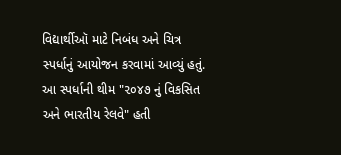વિદ્યાર્થીઑ માટે નિબંધ અને ચિત્ર સ્પર્ધાનું આયોજન કરવામાં આવ્યું હતું. આ સ્પર્ધાની થીમ "૨૦૪૭ નું વિકસિત અને ભારતીય રેલવે" હતી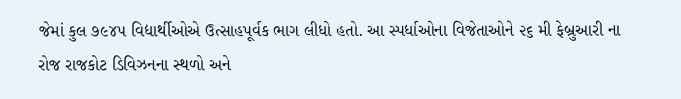જેમાં કુલ ૭૯૪૫ વિદ્યાર્થીઓએ ઉત્સાહપૂર્વક ભાગ લીધો હતો. આ સ્પર્ધાઓના વિજેતાઓને ૨૬ મી ફેબ્રુઆરી ના રોજ રાજકોટ ડિવિઝનના સ્થળો અને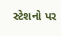સ્ટેશનો પર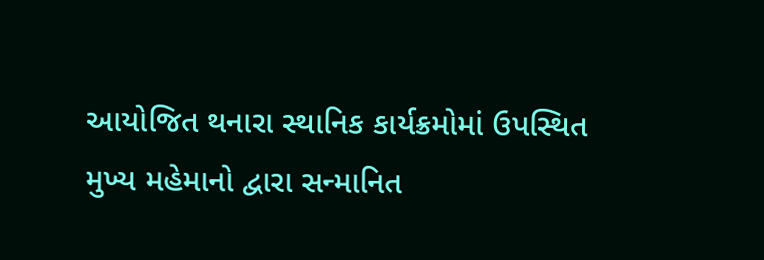આયોજિત થનારા સ્થાનિક કાર્યક્રમોમાં ઉપસ્થિત મુખ્ય મહેમાનો દ્વારા સન્માનિત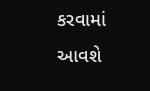કરવામાં આવશે